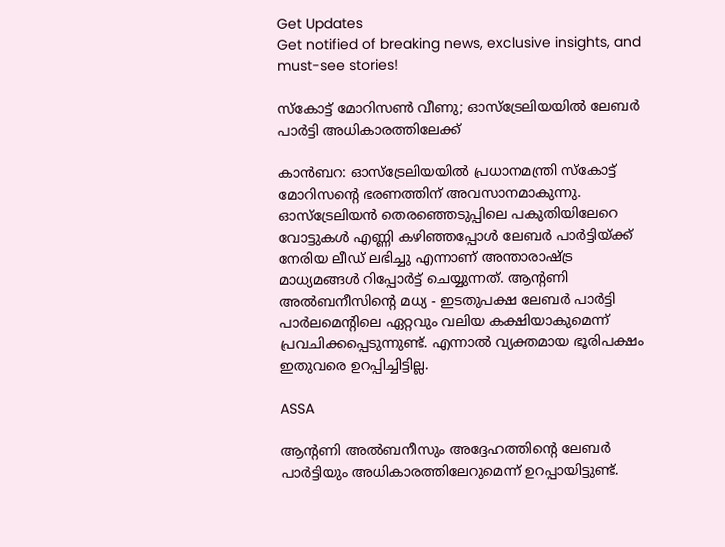Get Updates
Get notified of breaking news, exclusive insights, and must-see stories!

സ്‌കോട്ട് മോറിസണ്‍ വീണു; ഓസ്‌ട്രേലിയയില്‍ ലേബര്‍ പാര്‍ട്ടി അധികാരത്തിലേക്ക്

കാന്‍ബറ: ഓസ്‌ട്രേലിയയില്‍ പ്രധാനമന്ത്രി സ്‌കോട്ട് മോറിസന്റെ ഭരണത്തിന് അവസാനമാകുന്നു. ഓസ്‌ട്രേലിയന്‍ തെരഞ്ഞെടുപ്പിലെ പകുതിയിലേറെ വോട്ടുകള്‍ എണ്ണി കഴിഞ്ഞപ്പോള്‍ ലേബര്‍ പാര്‍ട്ടിയ്ക്ക് നേരിയ ലീഡ് ലഭിച്ചു എന്നാണ് അന്താരാഷ്ട്ര മാധ്യമങ്ങള്‍ റിപ്പോര്‍ട്ട് ചെയ്യുന്നത്. ആന്റണി അല്‍ബനീസിന്റെ മധ്യ - ഇടതുപക്ഷ ലേബര്‍ പാര്‍ട്ടി പാര്‍ലമെന്റിലെ ഏറ്റവും വലിയ കക്ഷിയാകുമെന്ന് പ്രവചിക്കപ്പെടുന്നുണ്ട്. എന്നാല്‍ വ്യക്തമായ ഭൂരിപക്ഷം ഇതുവരെ ഉറപ്പിച്ചിട്ടില്ല.

ASSA

ആന്റണി അല്‍ബനീസും അദ്ദേഹത്തിന്റെ ലേബര്‍ പാര്‍ട്ടിയും അധികാരത്തിലേറുമെന്ന് ഉറപ്പായിട്ടുണ്ട്.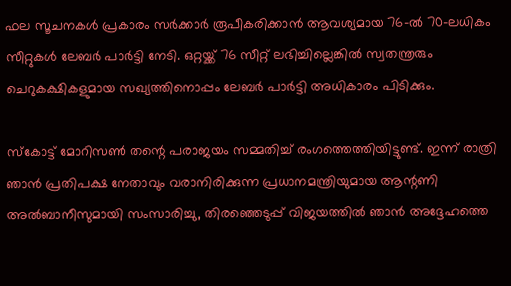ഫല സൂചനകള്‍ പ്രകാരം സര്‍ക്കാര്‍ രൂപീകരിക്കാന്‍ ആവശ്യമായ 76-ല്‍ 70-ലധികം സീറ്റുകള്‍ ലേബര്‍ പാര്‍ട്ടി നേടി. ഒറ്റയ്ക്ക് 76 സീറ്റ് ലഭിച്ചില്ലെങ്കില്‍ സ്വതന്ത്രരും ചെറുകക്ഷികളുമായ സഖ്യത്തിനൊപ്പം ലേബര്‍ പാര്‍ട്ടി അധികാരം പിടിക്കും.

സ്‌കോട്ട് മോറിസണ്‍ തന്റെ പരാജയം സമ്മതിച്ച് രംഗത്തെത്തിയിട്ടുണ്ട്. ഇന്ന് രാത്രി ഞാന്‍ പ്രതിപക്ഷ നേതാവും വരാനിരിക്കുന്ന പ്രധാനമന്ത്രിയുമായ ആന്റണി അല്‍ബാനീസുമായി സംസാരിച്ചു, തിരഞ്ഞെടുപ്പ് വിജയത്തില്‍ ഞാന്‍ അദ്ദേഹത്തെ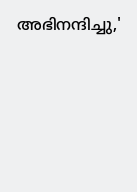അഭിനന്ദിച്ചു,'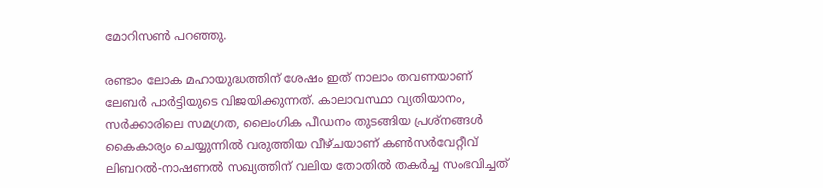മോറിസണ്‍ പറഞ്ഞു.

രണ്ടാം ലോക മഹായുദ്ധത്തിന് ശേഷം ഇത് നാലാം തവണയാണ് ലേബര്‍ പാര്‍ട്ടിയുടെ വിജയിക്കുന്നത്. കാലാവസ്ഥാ വ്യതിയാനം, സര്‍ക്കാരിലെ സമഗ്രത, ലൈംഗിക പീഡനം തുടങ്ങിയ പ്രശ്നങ്ങള്‍ കൈകാര്യം ചെയ്യുന്നില്‍ വരുത്തിയ വീഴ്ചയാണ് കണ്‍സര്‍വേറ്റീവ് ലിബറല്‍-നാഷണല്‍ സഖ്യത്തിന് വലിയ തോതില്‍ തകര്‍ച്ച സംഭവിച്ചത്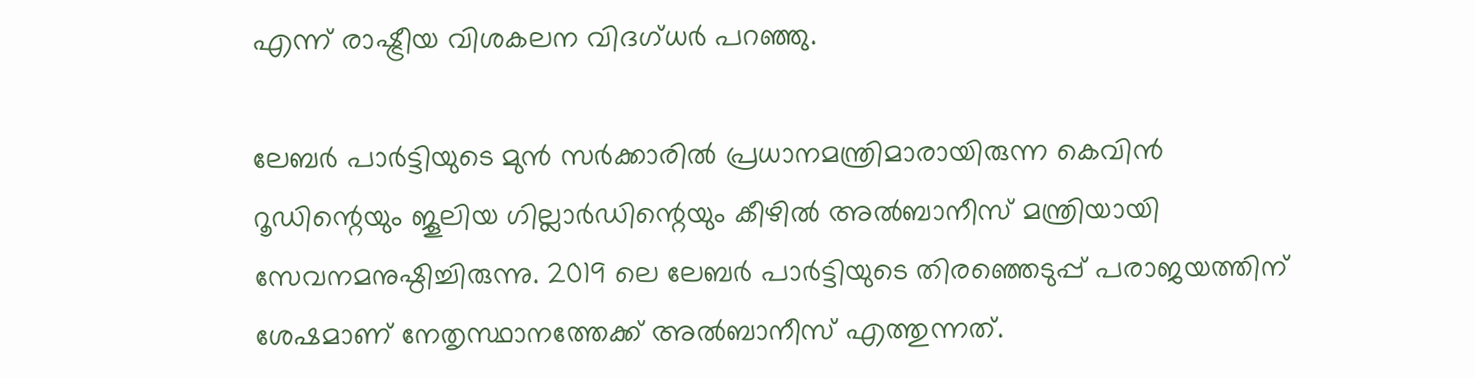എന്ന് രാഷ്ട്രീയ വിശകലന വിദഗ്ധര്‍ പറഞ്ഞു.

ലേബര്‍ പാര്‍ട്ടിയുടെ മുന്‍ സര്‍ക്കാരില്‍ പ്രധാനമന്ത്രിമാരായിരുന്ന കെവിന്‍ റൂഡിന്റെയും ജൂലിയ ഗില്ലാര്‍ഡിന്റെയും കീഴില്‍ അല്‍ബാനീസ് മന്ത്രിയായി സേവനമനുഷ്ഠിച്ചിരുന്നു. 2019 ലെ ലേബര്‍ പാര്‍ട്ടിയുടെ തിരഞ്ഞെടുപ്പ് പരാജയത്തിന് ശേഷമാണ് നേതൃസ്ഥാനത്തേക്ക് അല്‍ബാനീസ് എത്തുന്നത്.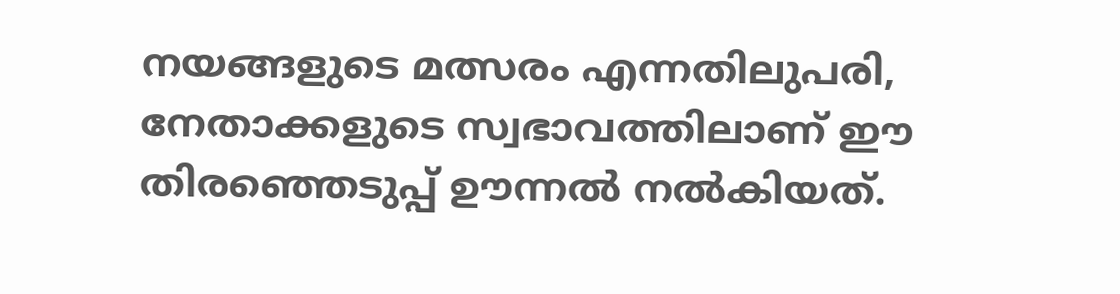നയങ്ങളുടെ മത്സരം എന്നതിലുപരി, നേതാക്കളുടെ സ്വഭാവത്തിലാണ് ഈ തിരഞ്ഞെടുപ്പ് ഊന്നല്‍ നല്‍കിയത്.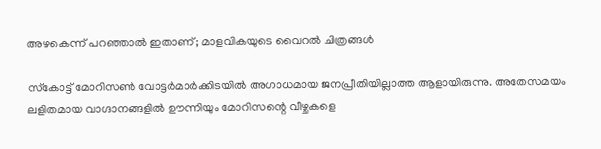അഴകെന്ന് പറഞ്ഞാല്‍ ഇതാണ്; മാളവികയുടെ വൈറല്‍ ചിത്രങ്ങള്‍

സ്‌കോട്ട് മോറിസണ്‍ വോട്ടര്‍മാര്‍ക്കിടയില്‍ അഗാധമായ ജനപ്രീതിയില്ലാത്ത ആളായിരുന്നു. അതേസമയം ലളിതമായ വാഗ്ദാനങ്ങളില്‍ ഊന്നിയും മോറിസന്റെ വീഴ്ചകളെ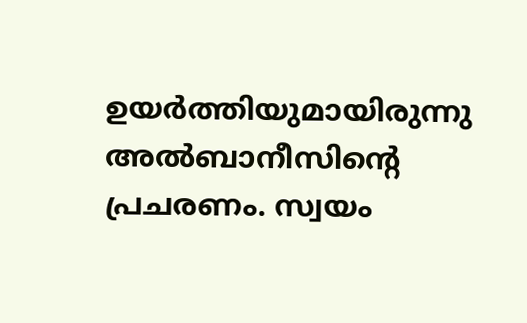ഉയര്‍ത്തിയുമായിരുന്നു അല്‍ബാനീസിന്റെ പ്രചരണം. സ്വയം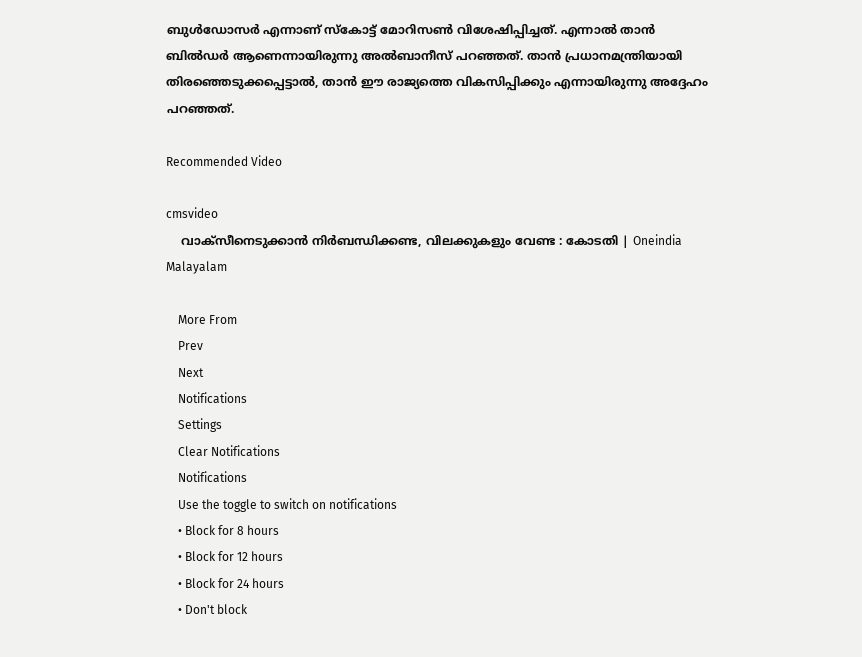ബുള്‍ഡോസര്‍ എന്നാണ് സ്‌കോട്ട് മോറിസണ്‍ വിശേഷിപ്പിച്ചത്. എന്നാല്‍ താന്‍ ബില്‍ഡര്‍ ആണെന്നായിരുന്നു അല്‍ബാനീസ് പറഞ്ഞത്. താന്‍ പ്രധാനമന്ത്രിയായി തിരഞ്ഞെടുക്കപ്പെട്ടാല്‍, താന്‍ ഈ രാജ്യത്തെ വികസിപ്പിക്കും എന്നായിരുന്നു അദ്ദേഹം പറഞ്ഞത്.

Recommended Video

cmsvideo
    വാക്സീനെടുക്കാന്‍ നിര്‍ബന്ധിക്കണ്ട, വിലക്കുകളും വേണ്ട : കോടതി | Oneindia Malayalam

    More From
    Prev
    Next
    Notifications
    Settings
    Clear Notifications
    Notifications
    Use the toggle to switch on notifications
    • Block for 8 hours
    • Block for 12 hours
    • Block for 24 hours
    • Don't block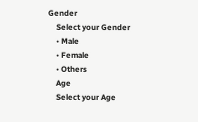Gender
    Select your Gender
    • Male
    • Female
    • Others
    Age
    Select your Age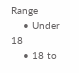Range
    • Under 18
    • 18 to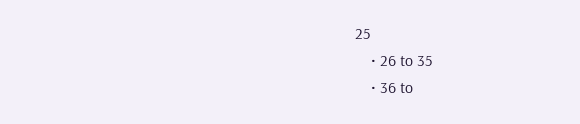25
    • 26 to 35
    • 36 to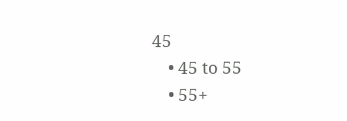45
    • 45 to 55
    • 55+